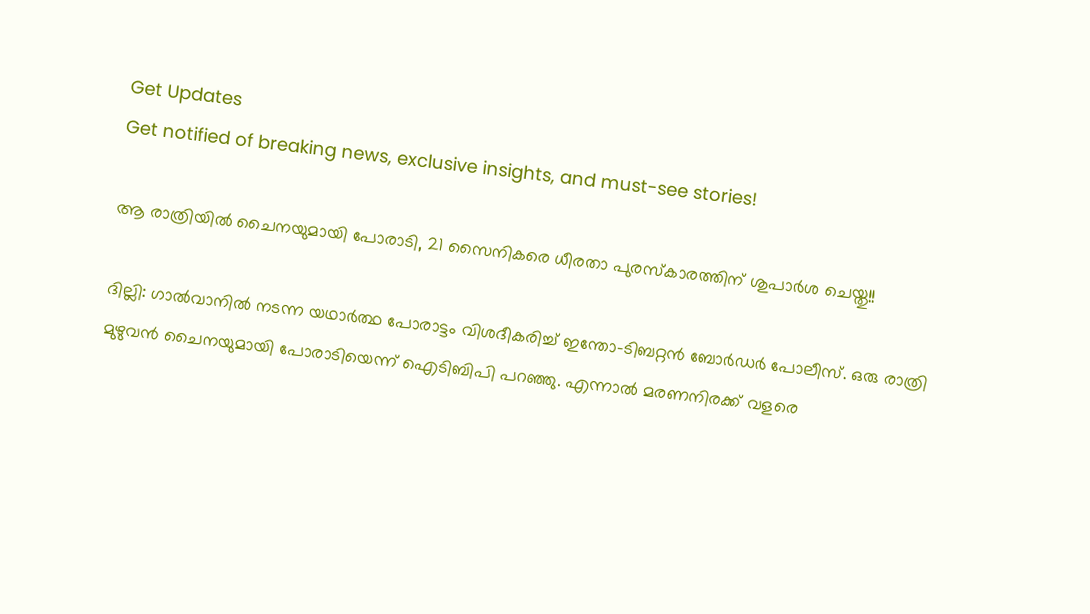Get Updates
Get notified of breaking news, exclusive insights, and must-see stories!

ആ രാത്രിയില്‍ ചൈനയുമായി പോരാടി, 21 സൈനികരെ ധീരതാ പുരസ്‌കാരത്തിന് ശുപാര്‍ശ ചെയ്തു!!

ദില്ലി: ഗാല്‍വാനില്‍ നടന്ന യഥാര്‍ത്ഥ പോരാട്ടം വിശദീകരിച്ച് ഇന്തോ-ടിബറ്റന്‍ ബോര്‍ഡര്‍ പോലീസ്. ഒരു രാത്രി മുഴുവന്‍ ചൈനയുമായി പോരാടിയെന്ന് ഐടിബിപി പറഞ്ഞു. എന്നാല്‍ മരണനിരക്ക് വളരെ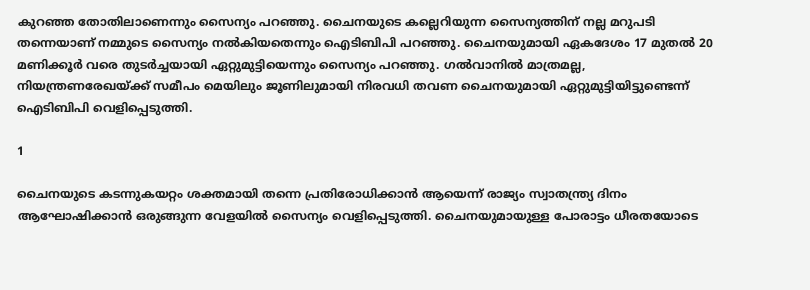കുറഞ്ഞ തോതിലാണെന്നും സൈന്യം പറഞ്ഞു. ചൈനയുടെ കല്ലെറിയുന്ന സൈന്യത്തിന് നല്ല മറുപടി തന്നെയാണ് നമ്മുടെ സൈന്യം നല്‍കിയതെന്നും ഐടിബിപി പറഞ്ഞു. ചൈനയുമായി ഏകദേശം 17 മുതല്‍ 20 മണിക്കൂര്‍ വരെ തുടര്‍ച്ചയായി ഏറ്റുമുട്ടിയെന്നും സൈന്യം പറഞ്ഞു. ഗല്‍വാനില്‍ മാത്രമല്ല, നിയന്ത്രണരേഖയ്ക്ക് സമീപം മെയിലും ജൂണിലുമായി നിരവധി തവണ ചൈനയുമായി ഏറ്റുമുട്ടിയിട്ടുണ്ടെന്ന് ഐടിബിപി വെളിപ്പെടുത്തി.

1

ചൈനയുടെ കടന്നുകയറ്റം ശക്തമായി തന്നെ പ്രതിരോധിക്കാന്‍ ആയെന്ന് രാജ്യം സ്വാതന്ത്ര്യ ദിനം ആഘോഷിക്കാന്‍ ഒരുങ്ങുന്ന വേളയില്‍ സൈന്യം വെളിപ്പെടുത്തി. ചൈനയുമായുള്ള പോരാട്ടം ധീരതയോടെ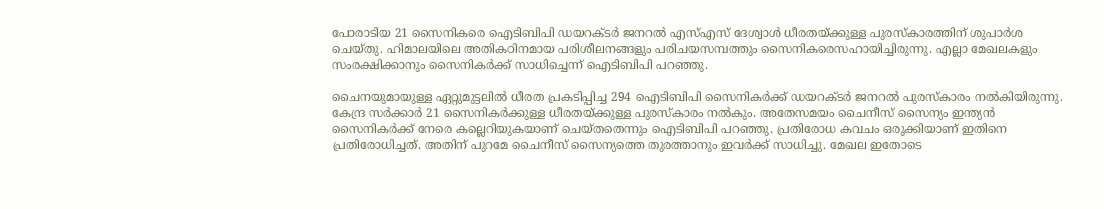പോരാടിയ 21 സൈനികരെ ഐടിബിപി ഡയറക്ടര്‍ ജനറല്‍ എസ്എസ് ദേശ്വാള്‍ ധീരതയ്ക്കുള്ള പുരസ്‌കാരത്തിന് ശുപാര്‍ശ ചെയ്തു. ഹിമാലയിലെ അതികഠിനമായ പരിശീലനങ്ങളും പരിചയസമ്പത്തും സൈനികരെസഹായിച്ചിരുന്നു. എല്ലാ മേഖലകളും സംരക്ഷിക്കാനും സൈനികര്‍ക്ക് സാധിച്ചെന്ന് ഐടിബിപി പറഞ്ഞു.

ചൈനയുമായുള്ള ഏറ്റുമുട്ടലില്‍ ധീരത പ്രകടിപ്പിച്ച 294 ഐടിബിപി സൈനികര്‍ക്ക് ഡയറക്ടര്‍ ജനറല്‍ പുരസ്‌കാരം നല്‍കിയിരുന്നു. കേന്ദ്ര സര്‍ക്കാര്‍ 21 സൈനികര്‍ക്കുള്ള ധീരതയ്ക്കുള്ള പുരസ്‌കാരം നല്‍കും. അതേസമയം ചൈനീസ് സൈന്യം ഇന്ത്യന്‍ സൈനികര്‍ക്ക് നേരെ കല്ലെറിയുകയാണ് ചെയ്തതെന്നും ഐടിബിപി പറഞ്ഞു. പ്രതിരോധ കവചം ഒരുക്കിയാണ് ഇതിനെ പ്രതിരോധിച്ചത്. അതിന് പുറമേ ചൈനീസ് സൈന്യത്തെ തുരത്താനും ഇവര്‍ക്ക് സാധിച്ചു. മേഖല ഇതോടെ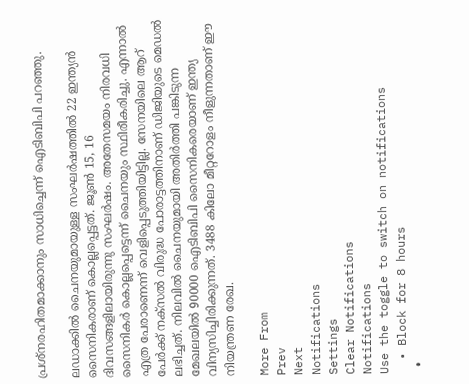പ്രശ്‌നരഹിതമാക്കാനും സാധിച്ചെന്ന് ഐടിബിപി പറഞ്ഞു.

ലഡാക്കില്‍ ചൈനയുമായുള്ള സംഘര്‍ഷത്തില്‍ 22 ഇന്ത്യന്‍ സൈനികരാണ് കൊല്ലപ്പെട്ടത്. ജൂണ്‍ 15, 16 ദിവസങ്ങളിലായിരുന്നു സംഘര്‍ഷം. അതേസമയം നിരവധി സൈനികര്‍ കൊല്ലപ്പെട്ടെന്ന് ചൈനയും സ്ഥിരീകരിച്ചു. എന്നാല്‍ എത്ര പേരാണെന്ന് വെളിപ്പെടുത്തിയിട്ടില്ല. സേനയിലെ ആറ് പേര്‍ക്ക് നക്‌സല്‍ വിരുദ്ധ പോരാട്ടത്തിനാണ് ഡിജിയുടെ മെഡല്‍ ലഭിച്ചത്. നിലവില്‍ ചൈനയുമായി അതിര്‍ത്തി പങ്കിടുന്ന മേഖലയില്‍ 90000 ഐടിബിപി സൈനികരെയാണ് ഇന്ത്യ വിന്യസിച്ചിരിക്കുന്നത്. 3488 കിലോ മീറ്ററോളം നീളുന്നതാണ് ഈ നിയന്ത്രണ രേഖ.

More From
Prev
Next
Notifications
Settings
Clear Notifications
Notifications
Use the toggle to switch on notifications
  • Block for 8 hours
  •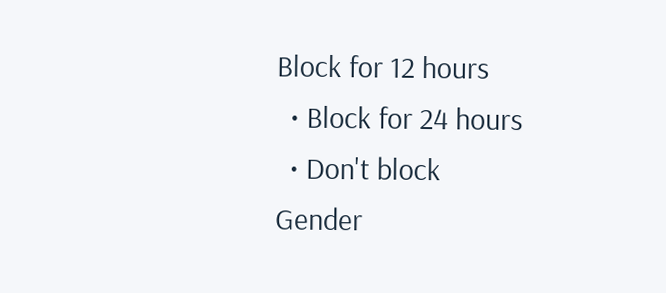Block for 12 hours
  • Block for 24 hours
  • Don't block
Gender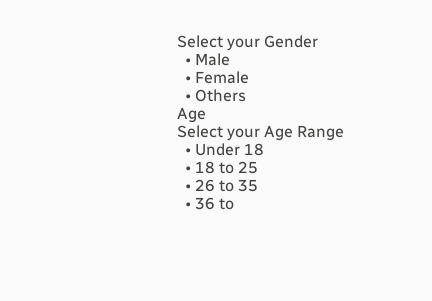Select your Gender
  • Male
  • Female
  • Others
Age
Select your Age Range
  • Under 18
  • 18 to 25
  • 26 to 35
  • 36 to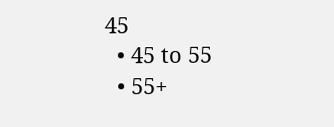45
  • 45 to 55
  • 55+